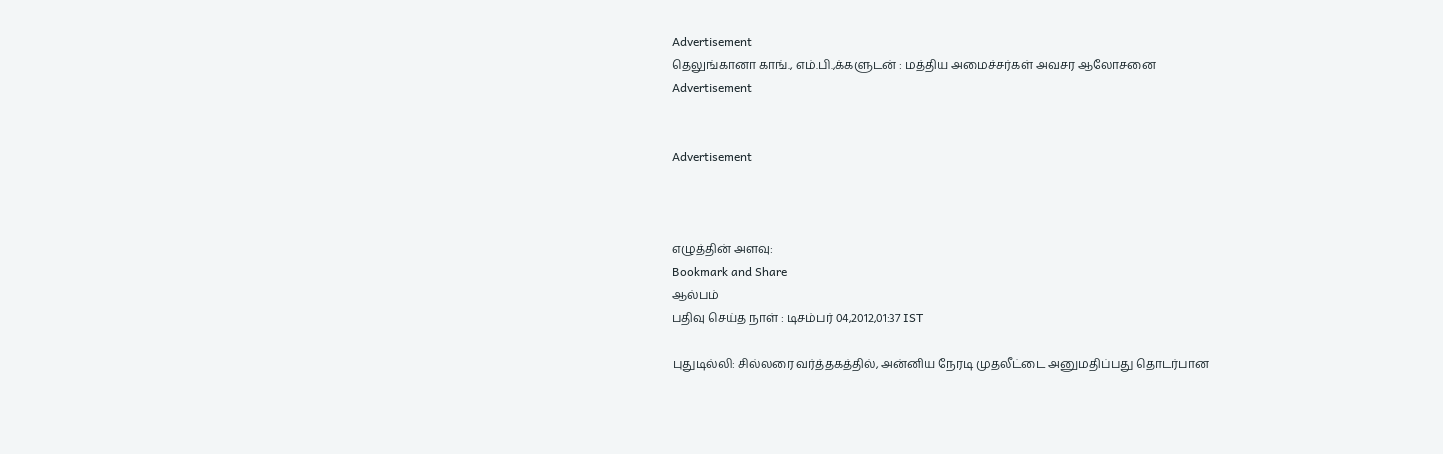Advertisement
தெலுங்கானா காங்., எம்.பி.,க்களுடன் : மத்திய அமைச்சர்கள் அவசர ஆலோசனை
Advertisement


Advertisement



எழுத்தின் அளவு:
Bookmark and Share
ஆல்பம்
பதிவு செய்த நாள் : டிசம்பர் 04,2012,01:37 IST

புதுடில்லி: சில்லரை வர்த்தகத்தில், அன்னிய நேரடி முதலீட்டை அனுமதிப்பது தொடர்பான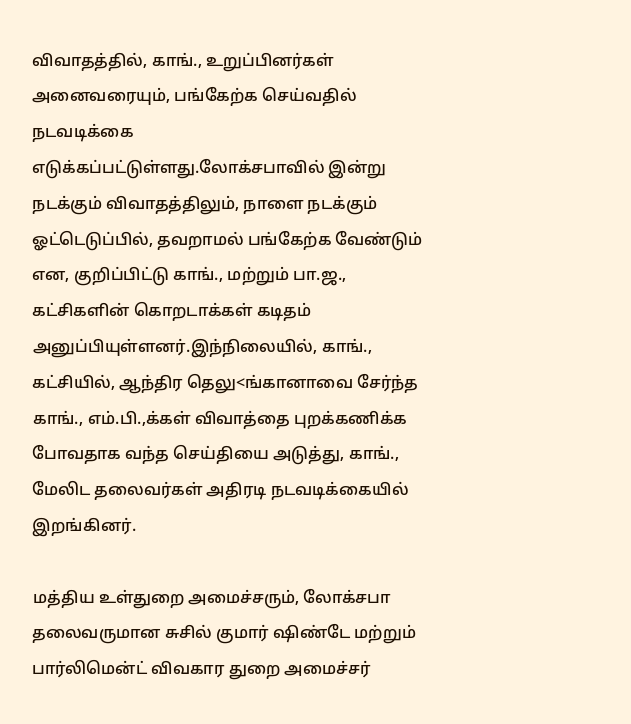விவாதத்தில், காங்., உறுப்பினர்கள் அனைவரையும், பங்கேற்க செய்வதில் நடவடிக்கை எடுக்கப்பட்டுள்ளது.லோக்சபாவில் இன்று நடக்கும் விவாதத்திலும், நாளை நடக்கும் ஓட்டெடுப்பில், தவறாமல் பங்கேற்க வேண்டும் என, குறிப்பிட்டு காங்., மற்றும் பா.ஜ., கட்சிகளின் கொறடாக்கள் கடிதம் அனுப்பியுள்ளனர்.இந்நிலையில், காங்., கட்சியில், ஆந்திர தெலு<ங்கானாவை சேர்ந்த காங்., எம்.பி.,க்கள் விவாத்தை புறக்கணிக்க போவதாக வந்த செய்தியை அடுத்து, காங்., மேலிட தலைவர்கள் அதிரடி நடவடிக்கையில் இறங்கினர்.

மத்திய உள்துறை அமைச்சரும், லோக்சபா தலைவருமான சுசில் குமார் ஷிண்டே மற்றும் பார்லிமென்ட் விவகார துறை அமைச்சர்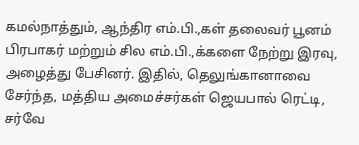கமல்நாத்தும், ஆந்திர எம்.பி.,கள் தலைவர் பூனம் பிரபாகர் மற்றும் சில எம்.பி.,க்களை நேற்று இரவு, அழைத்து பேசினர். இதில், தெலுங்கானாவை சேர்ந்த, மத்திய அமைச்சர்கள் ஜெயபால் ரெட்டி, சர்வே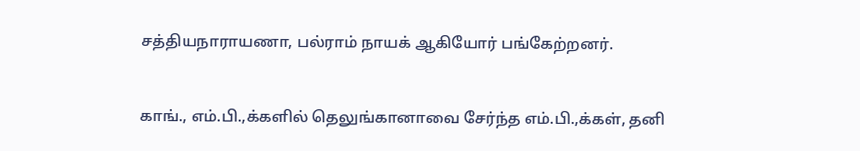சத்தியநாராயணா, பல்ராம் நாயக் ஆகியோர் பங்கேற்றனர்.


காங்., எம்.பி.,க்களில் தெலுங்கானாவை சேர்ந்த எம்.பி.,க்கள், தனி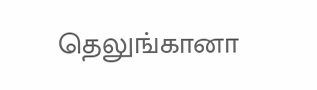தெலுங்கானா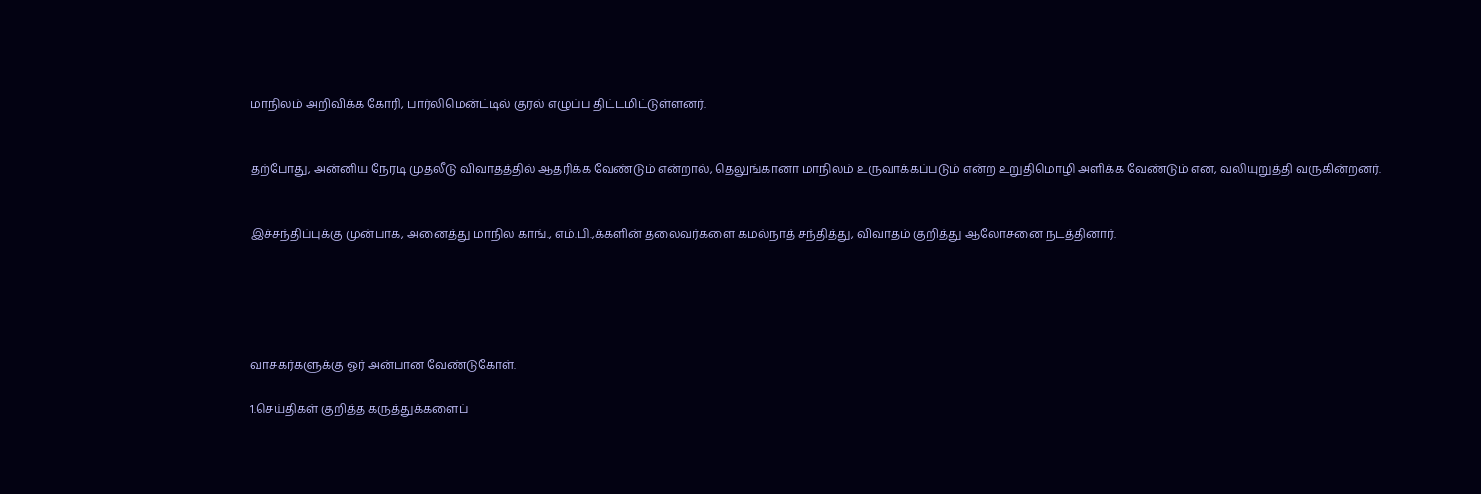மாநிலம் அறிவிக்க கோரி, பார்லிமென்ட்டில் குரல் எழுப்ப திட்டமிட்டுள்ளனர்.


தற்போது, அன்னிய நேரடி முதலீடு விவாதத்தில் ஆதரிக்க வேண்டும் என்றால், தெலுங்கானா மாநிலம் உருவாக்கப்படும் என்ற உறுதிமொழி அளிக்க வேண்டும் என, வலியுறுத்தி வருகின்றனர்.


இச்சந்திப்புக்கு முன்பாக, அனைத்து மாநில காங்., எம்.பி.,க்களின் தலைவர்களை கமல்நாத் சந்தித்து, விவாதம் குறித்து ஆலோசனை நடத்தினார்.





வாசகர்களுக்கு ஓர் அன்பான வேண்டுகோள்.

1.செய்திகள் குறித்த கருத்துக்களைப்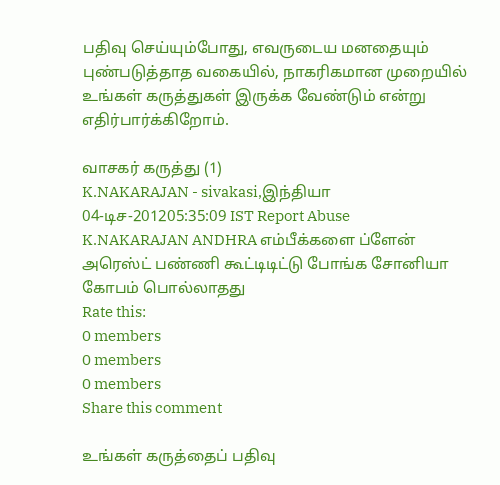பதிவு செய்யும்போது, எவருடைய மனதையும் புண்படுத்தாத வகையில், நாகரிகமான முறையில் உங்கள் கருத்துகள் இருக்க வேண்டும் என்று எதிர்பார்க்கிறோம்.

வாசகர் கருத்து (1)
K.NAKARAJAN - sivakasi,இந்தியா
04-டிச-201205:35:09 IST Report Abuse
K.NAKARAJAN ANDHRA எம்பீக்களை ப்ளேன் அரெஸ்ட் பண்ணி கூட்டிடிட்டு போங்க சோனியா கோபம் பொல்லாதது
Rate this:
0 members
0 members
0 members
Share this comment

உங்கள் கருத்தைப் பதிவு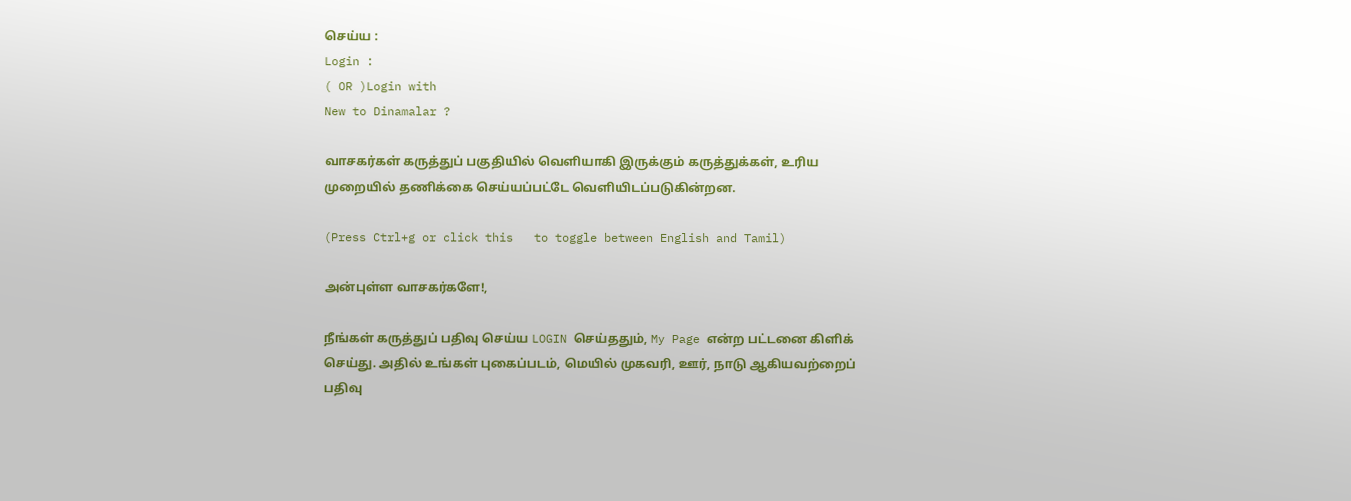செய்ய :
Login :
( OR )Login with
New to Dinamalar ?

வாசகர்கள் கருத்துப் பகுதியில் வெளியாகி இருக்கும் கருத்துக்கள், உரிய முறையில் தணிக்கை செய்யப்பட்டே வெளியி‌டப்படுகின்றன.

(Press Ctrl+g or click this   to toggle between English and Tamil)

அன்புள்ள வாசகர்களே!,

நீங்கள் கருத்துப் பதிவு செய்ய LOGIN செய்ததும், My Page என்ற பட்டனை கிளிக் செய்து. அதில் உங்கள் புகைப்படம், மெயில் முகவரி, ஊர், நாடு ஆகியவற்றைப் பதிவு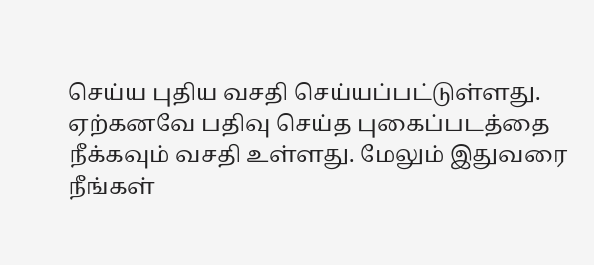செய்ய புதிய வசதி செய்யப்பட்டுள்ளது. ஏற்கனவே பதிவு செய்த புகைப்படத்தை நீக்கவும் வசதி உள்ளது. மேலும் இதுவரை நீங்கள்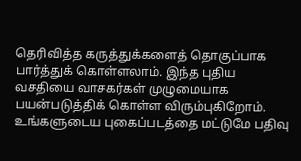தெரிவித்த கருத்துக்களைத் தொகுப்பாக பார்த்துக் கொள்ளலாம். இந்த புதிய வசதியை வாசகர்கள் முழுமையாக பயன்படுத்திக் கொள்ள விரும்புகிறோம். உங்களுடைய புகைப்படத்தை மட்டுமே பதிவு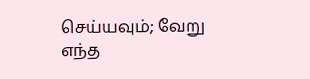செய்யவும்; வேறு எந்த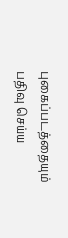புகைப்படத்தையும் பதிவு செய்ய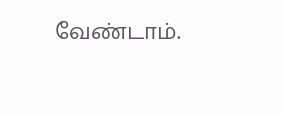வேண்டாம்.